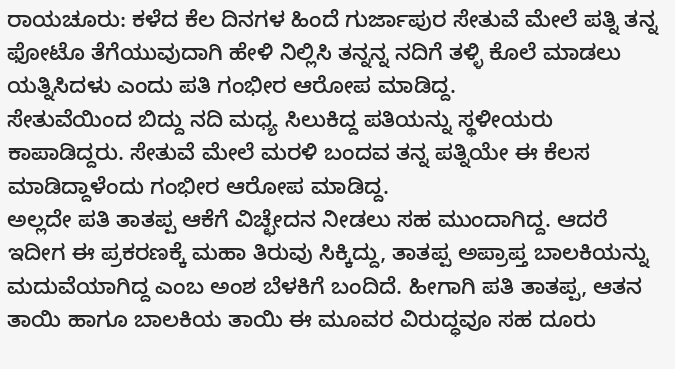ರಾಯಚೂರು: ಕಳೆದ ಕೆಲ ದಿನಗಳ ಹಿಂದೆ ಗುರ್ಜಾಪುರ ಸೇತುವೆ ಮೇಲೆ ಪತ್ನಿ ತನ್ನ ಫೋಟೊ ತೆಗೆಯುವುದಾಗಿ ಹೇಳಿ ನಿಲ್ಲಿಸಿ ತನ್ನನ್ನ ನದಿಗೆ ತಳ್ಳಿ ಕೊಲೆ ಮಾಡಲು ಯತ್ನಿಸಿದಳು ಎಂದು ಪತಿ ಗಂಭೀರ ಆರೋಪ ಮಾಡಿದ್ದ.
ಸೇತುವೆಯಿಂದ ಬಿದ್ದು ನದಿ ಮಧ್ಯ ಸಿಲುಕಿದ್ದ ಪತಿಯನ್ನು ಸ್ಥಳೀಯರು ಕಾಪಾಡಿದ್ದರು. ಸೇತುವೆ ಮೇಲೆ ಮರಳಿ ಬಂದವ ತನ್ನ ಪತ್ನಿಯೇ ಈ ಕೆಲಸ ಮಾಡಿದ್ದಾಳೆಂದು ಗಂಭೀರ ಆರೋಪ ಮಾಡಿದ್ದ.
ಅಲ್ಲದೇ ಪತಿ ತಾತಪ್ಪ ಆಕೆಗೆ ವಿಚ್ಛೇದನ ನೀಡಲು ಸಹ ಮುಂದಾಗಿದ್ದ. ಆದರೆ ಇದೀಗ ಈ ಪ್ರಕರಣಕ್ಕೆ ಮಹಾ ತಿರುವು ಸಿಕ್ಕಿದ್ದು, ತಾತಪ್ಪ ಅಪ್ರಾಪ್ತ ಬಾಲಕಿಯನ್ನು ಮದುವೆಯಾಗಿದ್ದ ಎಂಬ ಅಂಶ ಬೆಳಕಿಗೆ ಬಂದಿದೆ. ಹೀಗಾಗಿ ಪತಿ ತಾತಪ್ಪ, ಆತನ ತಾಯಿ ಹಾಗೂ ಬಾಲಕಿಯ ತಾಯಿ ಈ ಮೂವರ ವಿರುದ್ಧವೂ ಸಹ ದೂರು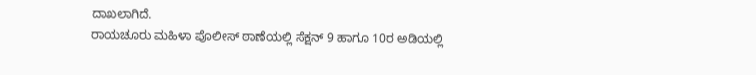ದಾಖಲಾಗಿದೆ.
ರಾಯಚೂರು ಮಹಿಳಾ ಪೊಲೀಸ್ ಠಾಣೆಯಲ್ಲಿ ಸೆಕ್ಷನ್ 9 ಹಾಗೂ 10ರ ಅಡಿಯಲ್ಲಿ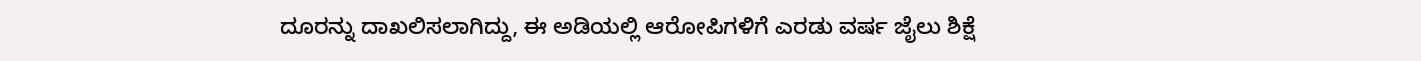ದೂರನ್ನು ದಾಖಲಿಸಲಾಗಿದ್ದು, ಈ ಅಡಿಯಲ್ಲಿ ಆರೋಪಿಗಳಿಗೆ ಎರಡು ವರ್ಷ ಜೈಲು ಶಿಕ್ಷೆ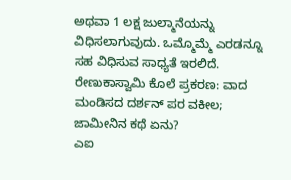ಅಥವಾ 1 ಲಕ್ಷ ಜುಲ್ಮಾನೆಯನ್ನು ವಿಧಿಸಲಾಗುವುದು. ಒಮ್ಮೊಮ್ಮೆ ಎರಡನ್ನೂ ಸಹ ವಿಧಿಸುವ ಸಾಧ್ಯತೆ ಇರಲಿದೆ.
ರೇಣುಕಾಸ್ವಾಮಿ ಕೊಲೆ ಪ್ರಕರಣ: ವಾದ ಮಂಡಿಸದ ದರ್ಶನ್ ಪರ ವಕೀಲ; ಜಾಮೀನಿನ ಕಥೆ ಏನು?
ಎಐ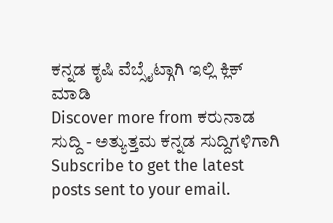ಕನ್ನಡ ಕೃಷಿ ವೆಬ್ಸೈಟ್ಗಾಗಿ ಇಲ್ಲಿ ಕ್ಲಿಕ್ ಮಾಡಿ
Discover more from ಕರುನಾಡ ಸುದ್ದಿ - ಅತ್ಯುತ್ತಮ ಕನ್ನಡ ಸುದ್ದಿಗಳಿಗಾಗಿ
Subscribe to get the latest posts sent to your email.